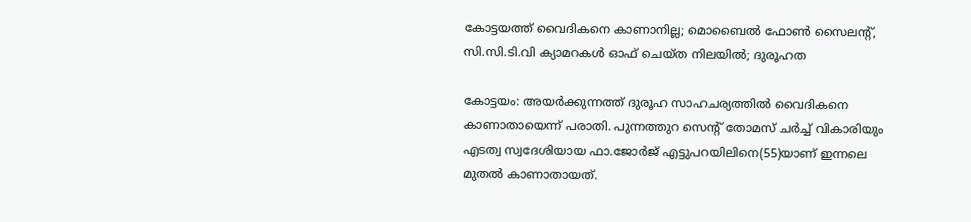കോട്ടയത്ത് വൈദികനെ കാണാനില്ല; മൊബൈല്‍ ഫോണ്‍ സൈലന്റ്, സി.സി.ടി.വി ക്യാമറകള്‍ ഓഫ് ചെയ്ത നിലയില്‍; ദുരൂഹത

കോട്ടയം: അയര്‍ക്കുന്നത്ത് ദുരൂഹ സാഹചര്യത്തില്‍ വൈദികനെ കാണാതായെന്ന് പരാതി. പുന്നത്തുറ സെന്റ് തോമസ് ചര്‍ച്ച് വികാരിയും എടത്വ സ്വദേശിയായ ഫാ.ജോര്‍ജ് എട്ടുപറയിലിനെ(55)യാണ് ഇന്നലെ മുതല്‍ കാണാതായത്.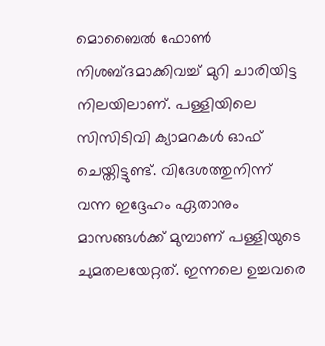മൊബൈല്‍ ഫോണ്‍ നിശബ്ദമാക്കിവച്ച് മുറി ചാരിയിട്ട നിലയിലാണ്. പള്ളിയിലെ സിസിടിവി ക്യാമറകള്‍ ഓഫ് ചെയ്തിട്ടുണ്ട്. വിദേശത്തുനിന്ന് വന്ന ഇദ്ദേഹം ഏതാനും മാസങ്ങള്‍ക്ക് മുമ്പാണ് പള്ളിയുടെ ചുമതലയേറ്റത്. ഇന്നലെ ഉച്ചവരെ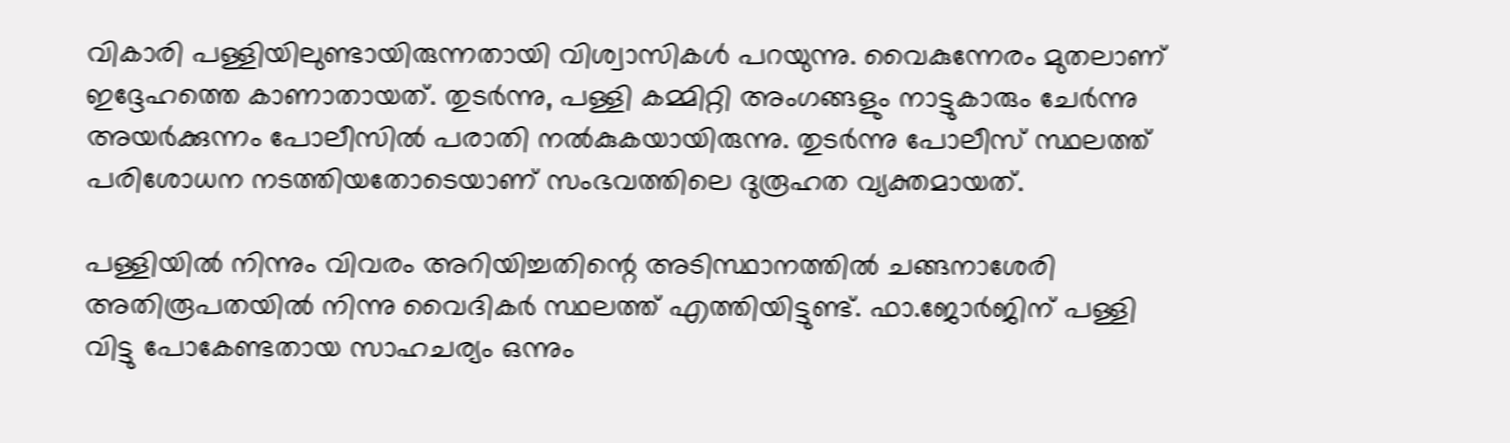വികാരി പള്ളിയിലുണ്ടായിരുന്നതായി വിശ്വാസികള്‍ പറയുന്നു. വൈകുന്നേരം മുതലാണ് ഇദ്ദേഹത്തെ കാണാതായത്. തുടര്‍ന്നു, പള്ളി കമ്മിറ്റി അംഗങ്ങളും നാട്ടുകാരും ചേര്‍ന്നു അയര്‍ക്കുന്നം പോലീസില്‍ പരാതി നല്‍കുകയായിരുന്നു. തുടര്‍ന്നു പോലീസ് സ്ഥലത്ത് പരിശോധന നടത്തിയതോടെയാണ് സംഭവത്തിലെ ദുരൂഹത വ്യക്തമായത്.

പള്ളിയില്‍ നിന്നും വിവരം അറിയിച്ചതിന്റെ അടിസ്ഥാനത്തില്‍ ചങ്ങനാശേരി അതിരൂപതയില്‍ നിന്നു വൈദികര്‍ സ്ഥലത്ത് എത്തിയിട്ടുണ്ട്. ഫാ.ജോര്‍ജിന് പള്ളി വിട്ടു പോകേണ്ടതായ സാഹചര്യം ഒന്നും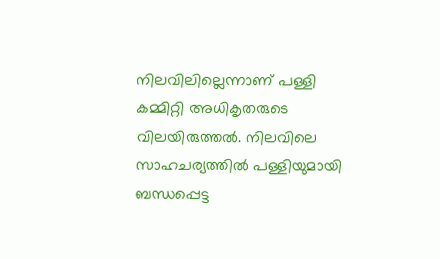നിലവിലില്ലെന്നാണ് പള്ളി കമ്മിറ്റി അധികൃതരുടെ വിലയിരുത്തല്‍. നിലവിലെ സാഹചര്യത്തില്‍ പള്ളിയുമായി ബന്ധപ്പെട്ട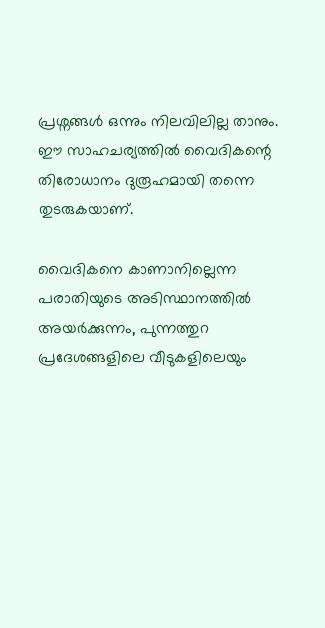പ്രശ്നങ്ങള്‍ ഒന്നും നിലവിലില്ല താനും. ഈ സാഹചര്യത്തില്‍ വൈദികന്റെ തിരോധാനം ദുരൂഹമായി തന്നെ തുടരുകയാണ്.

വൈദികനെ കാണാനില്ലെന്ന പരാതിയുടെ അടിസ്ഥാനത്തില്‍ അയര്‍ക്കുന്നം, പുന്നത്തുറ പ്രദേശങ്ങളിലെ വീടുകളിലെയും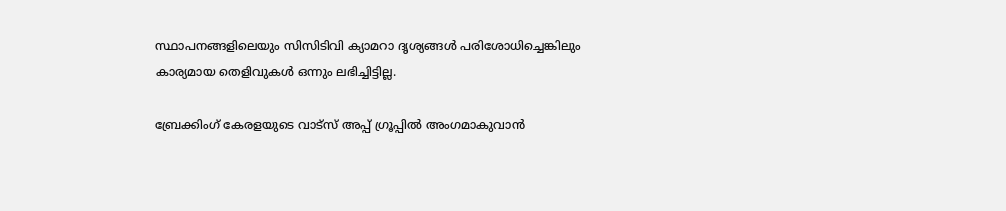സ്ഥാപനങ്ങളിലെയും സിസിടിവി ക്യാമറാ ദൃശ്യങ്ങള്‍ പരിശോധിച്ചെങ്കിലും കാര്യമായ തെളിവുകള്‍ ഒന്നും ലഭിച്ചിട്ടില്ല.

ബ്രേക്കിംഗ് കേരളയുടെ വാട്സ് അപ്പ് ഗ്രൂപ്പിൽ അംഗമാകുവാൻ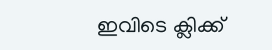ഇവിടെ ക്ലിക്ക്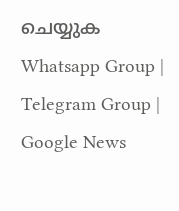ചെയ്യുക Whatsapp Group | Telegram Group | Google News